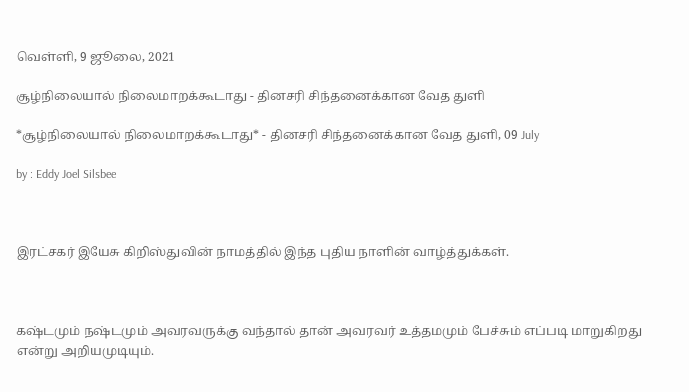வெள்ளி, 9 ஜூலை, 2021

சூழ்நிலையால் நிலைமாறக்கூடாது - தினசரி சிந்தனைக்கான வேத துளி

*சூழ்நிலையால் நிலைமாறக்கூடாது* - தினசரி சிந்தனைக்கான வேத துளி, 09 July

by : Eddy Joel Silsbee



இரட்சகர் இயேசு கிறிஸ்துவின் நாமத்தில் இந்த புதிய நாளின் வாழ்த்துக்கள்.



கஷ்டமும் நஷ்டமும் அவரவருக்கு வந்தால் தான் அவரவர் உத்தமமும் பேச்சும் எப்படி மாறுகிறது என்று அறியமுடியும்.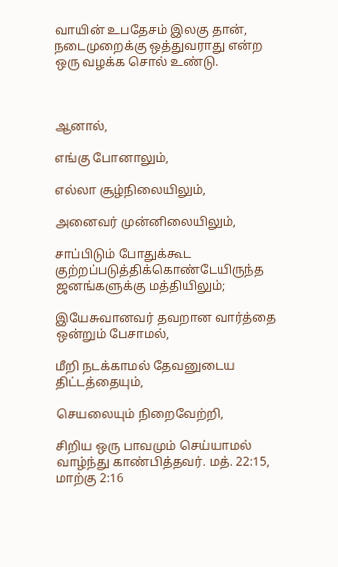வாயின் உபதேசம் இலகு தான், நடைமுறைக்கு ஒத்துவராது என்ற ஒரு வழக்க சொல் உண்டு.



ஆனால்,

எங்கு போனாலும்,

எல்லா சூழ்நிலையிலும்,

அனைவர் முன்னிலையிலும்,

சாப்பிடும் போதுக்கூட குற்றப்படுத்திக்கொண்டேயிருந்த ஜனங்களுக்கு மத்தியிலும்;

இயேசுவானவர் தவறான வார்த்தை ஒன்றும் பேசாமல்,

மீறி நடக்காமல் தேவனுடைய திட்டத்தையும்,

செயலையும் நிறைவேற்றி,

சிறிய ஒரு பாவமும் செய்யாமல் வாழ்ந்து காண்பித்தவர். மத். 22:15, மாற்கு 2:16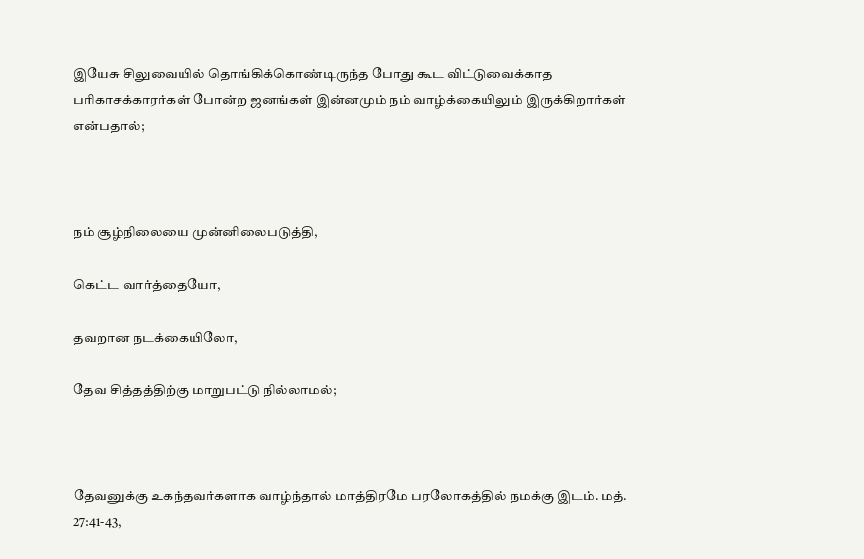இயேசு சிலுவையில் தொங்கிக்கொண்டிருந்த போது கூட விட்டுவைக்காத பரிகாசக்காரர்கள் போன்ற ஜனங்கள் இன்னமும் நம் வாழ்க்கையிலும் இருக்கிறார்கள் என்பதால்;



நம் சூழ்நிலையை முன்னிலைபடுத்தி,

கெட்ட வார்த்தையோ,

தவறான நடக்கையிலோ,

தேவ சித்தத்திற்கு மாறுபட்டு நில்லாமல்;



தேவனுக்கு உகந்தவர்களாக வாழ்ந்தால் மாத்திரமே பரலோகத்தில் நமக்கு இடம். மத். 27:41-43,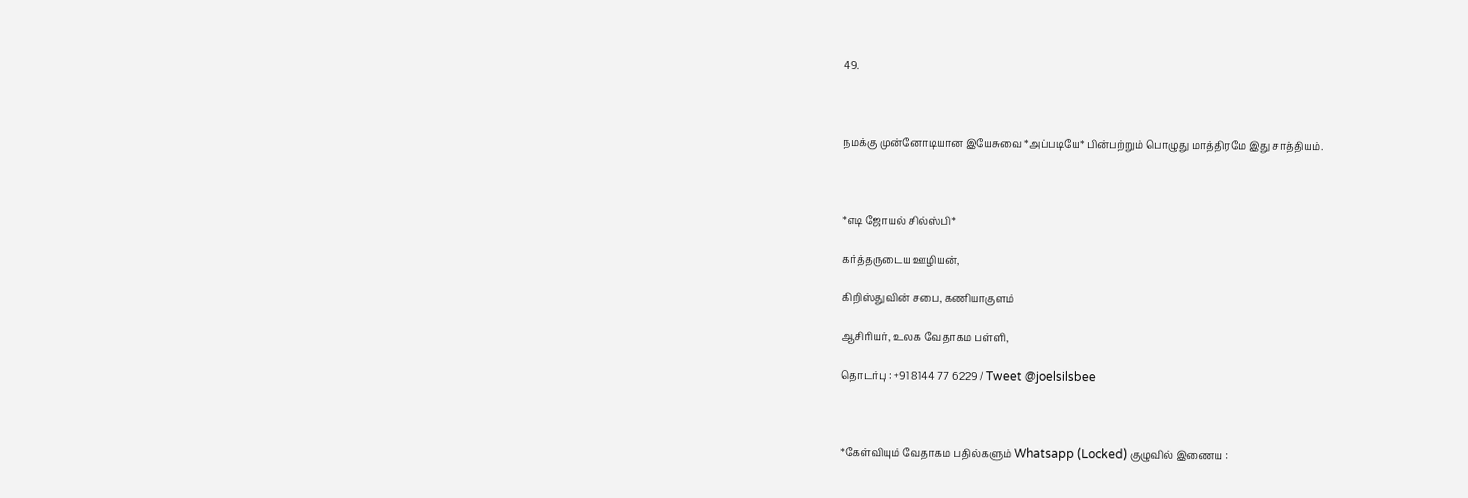49.



நமக்கு முன்னோடியான இயேசுவை *அப்படியே* பின்பற்றும் பொழுது மாத்திரமே இது சாத்தியம்.



*எடி ஜோயல் சில்ஸ்பி*

கர்த்தருடைய ஊழியன்,

கிறிஸ்துவின் சபை, கணியாகுளம்

ஆசிரியர், உலக வேதாகம பள்ளி,

தொடர்பு : +91 8144 77 6229 / Tweet @joelsilsbee



*கேள்வியும் வேதாகம பதில்களும் Whatsapp (Locked) குழுவில் இணைய :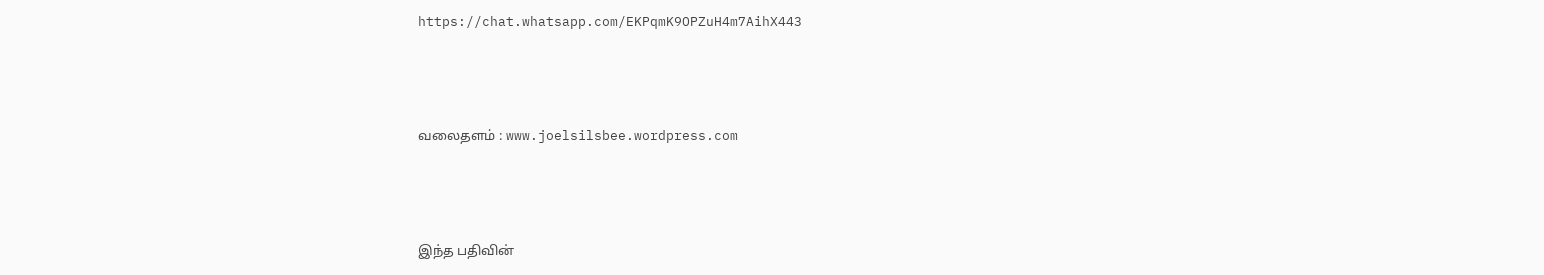https://chat.whatsapp.com/EKPqmK9OPZuH4m7AihX443



வலைதளம் : www.joelsilsbee.wordpress.com



இந்த பதிவின்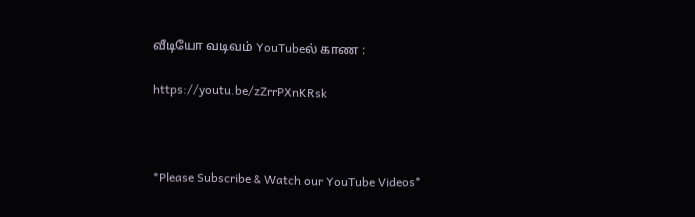வீடியோ வடிவம் YouTubeல் காண :

https://youtu.be/zZrrPXnKRsk



*Please Subscribe & Watch our YouTube Videos*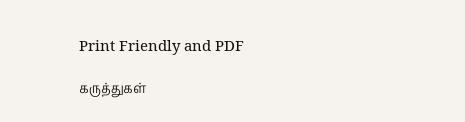Print Friendly and PDF

கருத்துகள்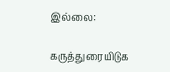இல்லை:

கருத்துரையிடுக